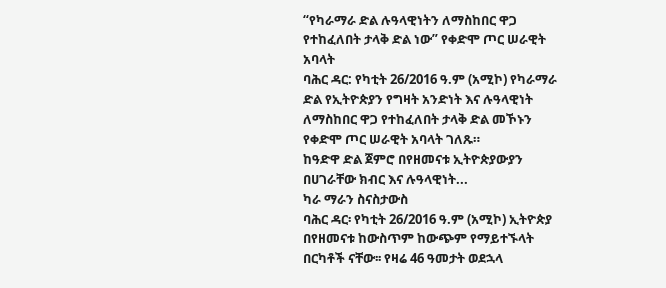“የካራማራ ድል ሉዓላዊነትን ለማስከበር ዋጋ የተከፈለበት ታላቅ ድል ነው” የቀድሞ ጦር ሠራዊት አባላት
ባሕር ዳር: የካቲት 26/2016 ዓ.ም (አሚኮ) የካራማራ ድል የኢትዮጵያን የግዛት አንድነት እና ሉዓላዊነት ለማስከበር ዋጋ የተከፈለበት ታላቅ ድል መኾኑን የቀድሞ ጦር ሠራዊት አባላት ገለጹ።
ከዓድዋ ድል ጀምሮ በየዘመናቱ ኢትዮጵያውያን በሀገራቸው ክብር እና ሉዓላዊነት...
ካራ ማራን ስናስታውስ
ባሕር ዳር፡ የካቲት 26/2016 ዓ.ም (አሚኮ) ኢትዮጵያ በየዘመናቱ ከውስጥም ከውጭም የማይተኙላት በርካቶች ናቸው፡፡ የዛሬ 46 ዓመታት ወደኋላ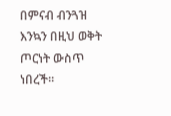በምናብ ብንጓዝ እንኳን በዚህ ወቅት ጦርነት ውስጥ ነበረች፡፡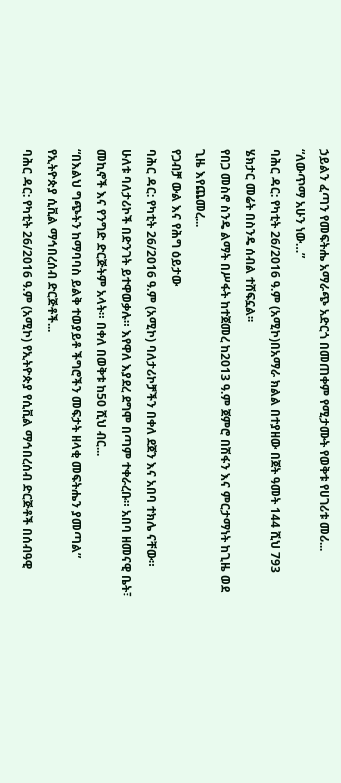ኃይልን ፈጣን የመፍትሔ አማራጭ አድርጎ በመጠቀም የሚታሙት የወቅቱ የሀገሪቱ መሪ...
“ለውጥማ አሁን ነው…”
ባሕር ዳር: የካቲት 26/2016 ዓ.ም (አሚኮ)በአማራ ክልል በተያዘው በጀት ዓመት 144 ሺህ 793 ሄክታር መሬት በስንዴ ሰብል ተሸፍኗል፡፡
የበጋ መስኖ ስንዴ ልማት በሥፋት ከተጀመረ ከ2013 ዓ.ም ጀምሮ በሽፋን እና ምርታማነት ከጊዜ ወደ ጊዜ እየጨመረ...
የጋብቻ ውል እና የሕግ ዕይታው
ባሕር ዳር: የካቲት 26/2016 ዓ.ም (አሚኮ) ባለታሪኮቻችን በቀለ ደጀን እና አበባ ተክሌ ናቸው።
ሁለቱ ባለታሪኮች በድንገት ይተዋወቃሉ። እየዋለ እያደረ ደግሞ በጣም ተቀራረቡ። አበባ ዘመናዊ ቤት፣ መኪኖች እና የንግድ ድርጅትም አላት። በቀለ በወቅቱ ከ50 ሺህ ብር...
“በእልህ ግጭትን ከማባባስ ይልቅ ተወያይቶ ችግሮችን መፍታት ዘላቂ መፍትሔን ያመጣል” የኢትዮጵያ ሲቪል ማኅበረሰብ ድርጅቶች...
ባሕር ዳር: የካቲት 26/2016 ዓ.ም (አሚኮ) የኢትዮጵያ የሲቪል ማኅበረሰብ ድርጅቶች በሰብዓዊ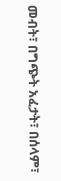መብት፣ በግጭት አፈታት፣ በሰላም፣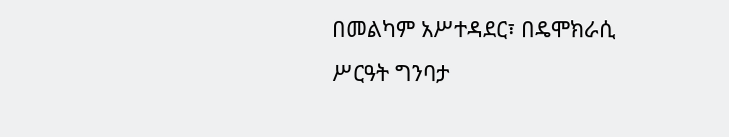በመልካም አሥተዳደር፣ በዴሞክራሲ ሥርዓት ግንባታ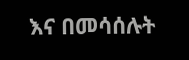እና በመሳሰሉት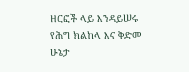ዘርፎች ላይ እንዳይሠሩ የሕግ ክልከላ እና ቅድመ ሁኔታ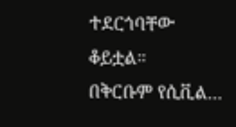ተደርጎባቸው ቆይቷል።
በቅርቡም የሲቪል...